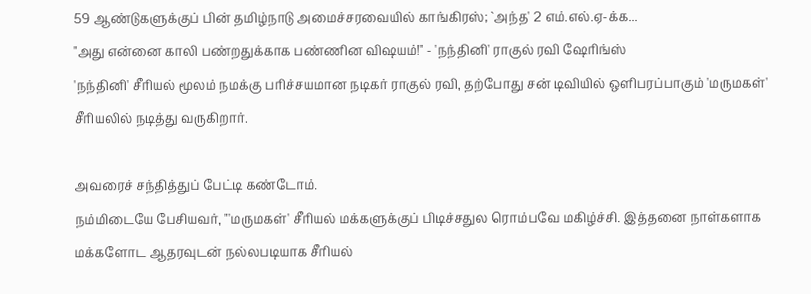59 ஆண்டுகளுக்குப் பின் தமிழ்நாடு அமைச்சரவையில் காங்கிரஸ்; `அந்த' 2 எம்.எல்.ஏ-க்க...
"அது என்னை காலி பண்றதுக்காக பண்ணின விஷயம்!" - 'நந்தினி' ராகுல் ரவி ஷேரிங்ஸ்
'நந்தினி' சீரியல் மூலம் நமக்கு பரிச்சயமான நடிகர் ராகுல் ரவி, தற்போது சன் டிவியில் ஒளிபரப்பாகும் 'மருமகள்' சீரியலில் நடித்து வருகிறார்.

அவரைச் சந்தித்துப் பேட்டி கண்டோம்.
நம்மிடையே பேசியவர், "'மருமகள்' சீரியல் மக்களுக்குப் பிடிச்சதுல ரொம்பவே மகிழ்ச்சி. இத்தனை நாள்களாக மக்களோட ஆதரவுடன் நல்லபடியாக சீரியல்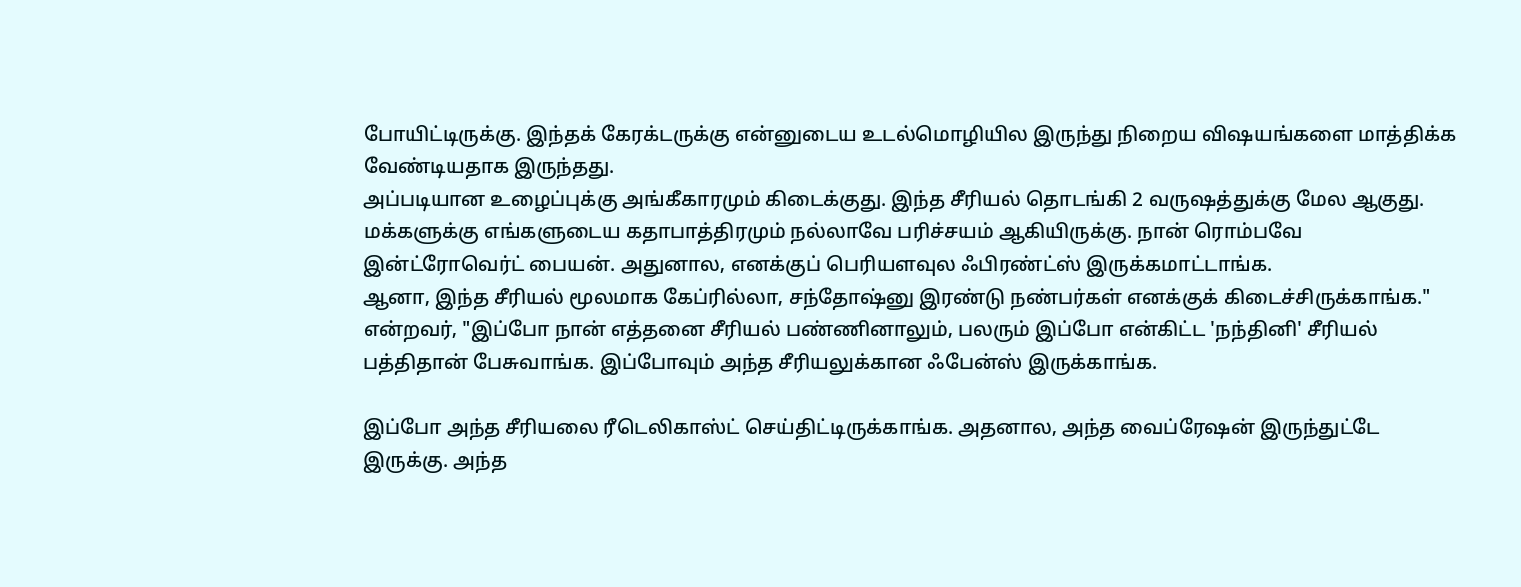போயிட்டிருக்கு. இந்தக் கேரக்டருக்கு என்னுடைய உடல்மொழியில இருந்து நிறைய விஷயங்களை மாத்திக்க வேண்டியதாக இருந்தது.
அப்படியான உழைப்புக்கு அங்கீகாரமும் கிடைக்குது. இந்த சீரியல் தொடங்கி 2 வருஷத்துக்கு மேல ஆகுது. மக்களுக்கு எங்களுடைய கதாபாத்திரமும் நல்லாவே பரிச்சயம் ஆகியிருக்கு. நான் ரொம்பவே இன்ட்ரோவெர்ட் பையன். அதுனால, எனக்குப் பெரியளவுல ஃபிரண்ட்ஸ் இருக்கமாட்டாங்க.
ஆனா, இந்த சீரியல் மூலமாக கேப்ரில்லா, சந்தோஷ்னு இரண்டு நண்பர்கள் எனக்குக் கிடைச்சிருக்காங்க." என்றவர், "இப்போ நான் எத்தனை சீரியல் பண்ணினாலும், பலரும் இப்போ என்கிட்ட 'நந்தினி' சீரியல் பத்திதான் பேசுவாங்க. இப்போவும் அந்த சீரியலுக்கான ஃபேன்ஸ் இருக்காங்க.

இப்போ அந்த சீரியலை ரீடெலிகாஸ்ட் செய்திட்டிருக்காங்க. அதனால, அந்த வைப்ரேஷன் இருந்துட்டே இருக்கு. அந்த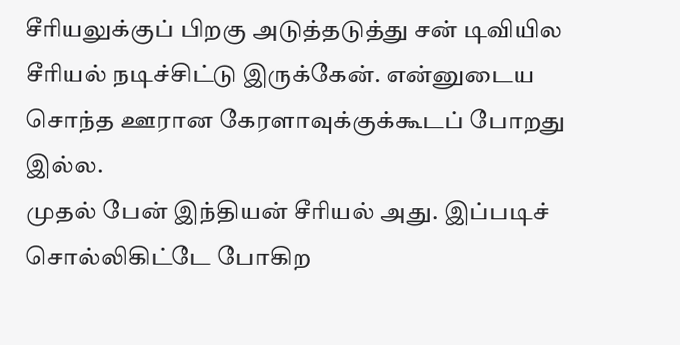சீரியலுக்குப் பிறகு அடுத்தடுத்து சன் டிவியில சீரியல் நடிச்சிட்டு இருக்கேன். என்னுடைய சொந்த ஊரான கேரளாவுக்குக்கூடப் போறது இல்ல.
முதல் பேன் இந்தியன் சீரியல் அது. இப்படிச் சொல்லிகிட்டே போகிற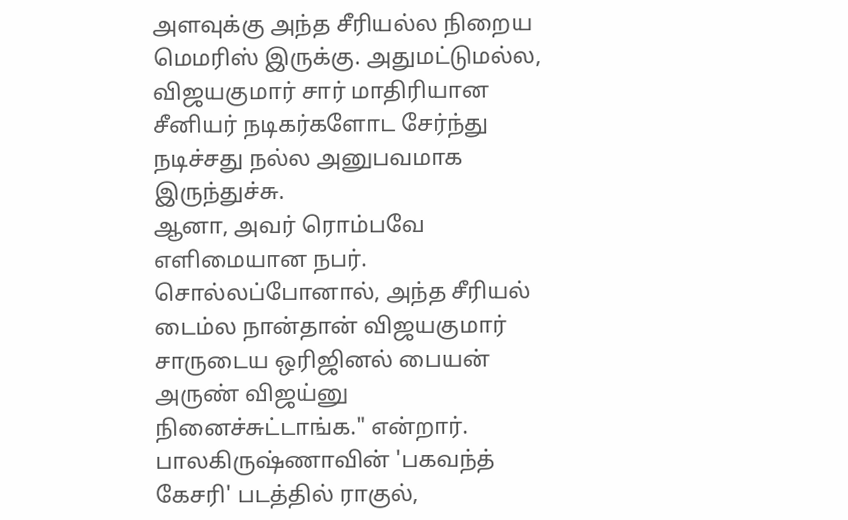அளவுக்கு அந்த சீரியல்ல நிறைய மெமரிஸ் இருக்கு. அதுமட்டுமல்ல, விஜயகுமார் சார் மாதிரியான சீனியர் நடிகர்களோட சேர்ந்து நடிச்சது நல்ல அனுபவமாக இருந்துச்சு.
ஆனா, அவர் ரொம்பவே எளிமையான நபர். சொல்லப்போனால், அந்த சீரியல் டைம்ல நான்தான் விஜயகுமார் சாருடைய ஒரிஜினல் பையன் அருண் விஜய்னு நினைச்சுட்டாங்க." என்றார்.
பாலகிருஷ்ணாவின் 'பகவந்த் கேசரி' படத்தில் ராகுல்,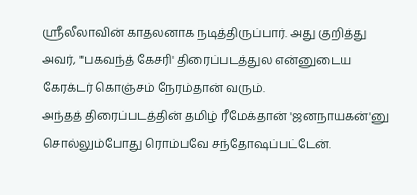ஸ்ரீலீலாவின் காதலனாக நடித்திருப்பார். அது குறித்து அவர், "'பகவந்த் கேசரி' திரைப்படத்துல என்னுடைய கேரக்டர் கொஞ்சம் நேரம்தான் வரும்.
அந்தத் திரைப்படத்தின் தமிழ் ரீமேக்தான் 'ஜனநாயகன்'னு சொல்லும்போது ரொம்பவே சந்தோஷப்பட்டேன்.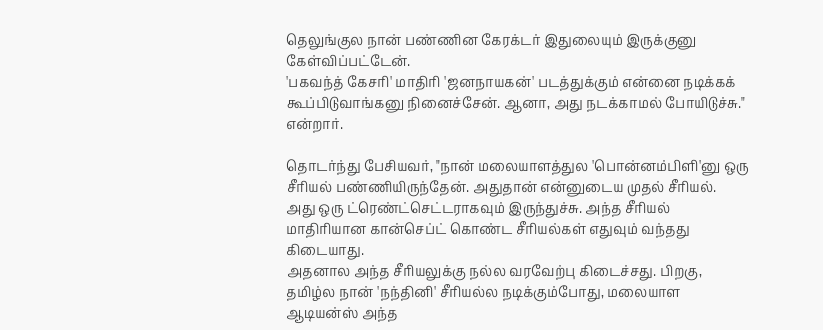தெலுங்குல நான் பண்ணின கேரக்டர் இதுலையும் இருக்குனு கேள்விப்பட்டேன்.
'பகவந்த் கேசரி' மாதிரி 'ஜனநாயகன்' படத்துக்கும் என்னை நடிக்கக் கூப்பிடுவாங்கனு நினைச்சேன். ஆனா, அது நடக்காமல் போயிடுச்சு." என்றார்.

தொடர்ந்து பேசியவர், "நான் மலையாளத்துல 'பொன்னம்பிளி'னு ஒரு சீரியல் பண்ணியிருந்தேன். அதுதான் என்னுடைய முதல் சீரியல்.
அது ஒரு ட்ரெண்ட்செட்டராகவும் இருந்துச்சு. அந்த சீரியல் மாதிரியான கான்செப்ட் கொண்ட சீரியல்கள் எதுவும் வந்தது கிடையாது.
அதனால அந்த சீரியலுக்கு நல்ல வரவேற்பு கிடைச்சது. பிறகு, தமிழ்ல நான் 'நந்தினி' சீரியல்ல நடிக்கும்போது, மலையாள ஆடியன்ஸ் அந்த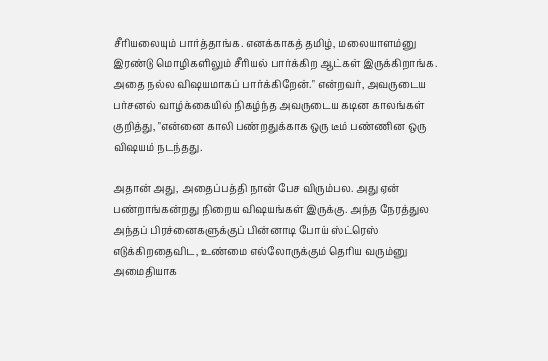சீரியலையும் பார்த்தாங்க. எனக்காகத் தமிழ், மலையாளம்னு இரண்டு மொழிகளிலும் சீரியல் பார்க்கிற ஆட்கள் இருக்கிறாங்க.
அதை நல்ல விஷயமாகப் பார்க்கிறேன்." என்றவர், அவருடைய பர்சனல் வாழ்க்கையில் நிகழ்ந்த அவருடைய கடின காலங்கள் குறித்து, "என்னை காலி பண்றதுக்காக ஒரு டீம் பண்ணின ஒரு விஷயம் நடந்தது.

அதான் அது, அதைப்பத்தி நான் பேச விரும்பல. அது ஏன் பண்றாங்கன்றது நிறைய விஷயங்கள் இருக்கு. அந்த நேரத்துல அந்தப் பிரச்னைகளுக்குப் பின்னாடி போய் ஸ்ட்ரெஸ் எடுக்கிறதைவிட, உண்மை எல்லோருக்கும் தெரிய வரும்னு அமைதியாக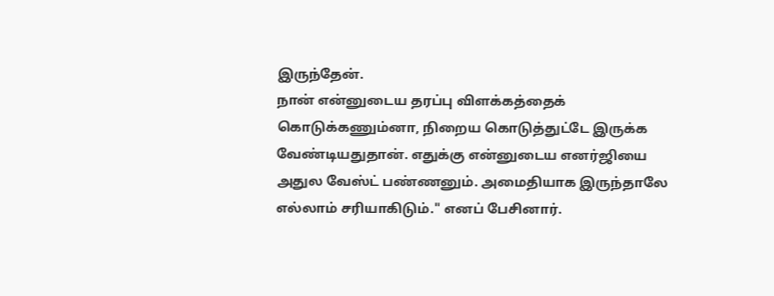இருந்தேன்.
நான் என்னுடைய தரப்பு விளக்கத்தைக் கொடுக்கணும்னா, நிறைய கொடுத்துட்டே இருக்க வேண்டியதுதான். எதுக்கு என்னுடைய எனர்ஜியை அதுல வேஸ்ட் பண்ணனும். அமைதியாக இருந்தாலே எல்லாம் சரியாகிடும்." எனப் பேசினார்.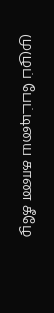முழுப் பேட்டியை காண கீழே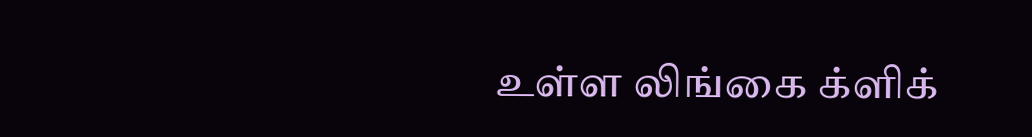உள்ள லிங்கை க்ளிக்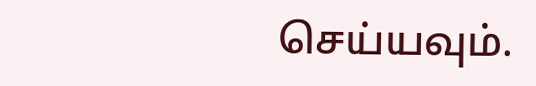செய்யவும்.